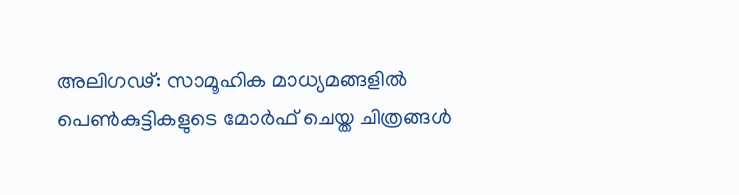അലിഗഢ്: സാമൂഹിക മാധ്യമങ്ങളിൽ പെൺകുട്ടികളുടെ മോർഫ് ചെയ്ത ചിത്രങ്ങൾ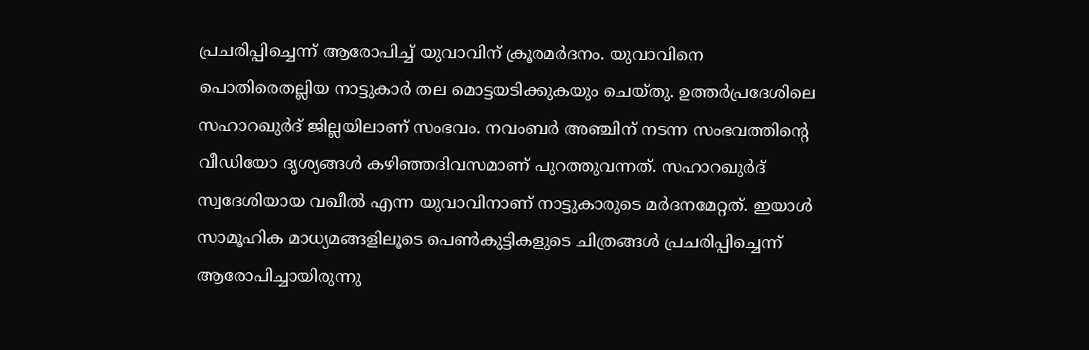പ്രചരിപ്പിച്ചെന്ന് ആരോപിച്ച് യുവാവിന് ക്രൂരമർദനം. യുവാവിനെ പൊതിരെതല്ലിയ നാട്ടുകാർ തല മൊട്ടയടിക്കുകയും ചെയ്തു. ഉത്തർപ്രദേശിലെ സഹാറഖുർദ് ജില്ലയിലാണ് സംഭവം. നവംബർ അഞ്ചിന് നടന്ന സംഭവത്തിന്റെ വീഡിയോ ദൃശ്യങ്ങൾ കഴിഞ്ഞദിവസമാണ് പുറത്തുവന്നത്. സഹാറഖുർദ് സ്വദേശിയായ വഖീൽ എന്ന യുവാവിനാണ് നാട്ടുകാരുടെ മർദനമേറ്റത്. ഇയാൾ സാമൂഹിക മാധ്യമങ്ങളിലൂടെ പെൺകുട്ടികളുടെ ചിത്രങ്ങൾ പ്രചരിപ്പിച്ചെന്ന് ആരോപിച്ചായിരുന്നു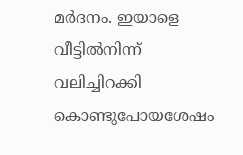മർദനം. ഇയാളെ വീട്ടിൽനിന്ന് വലിച്ചിറക്കി കൊണ്ടുപോയശേഷം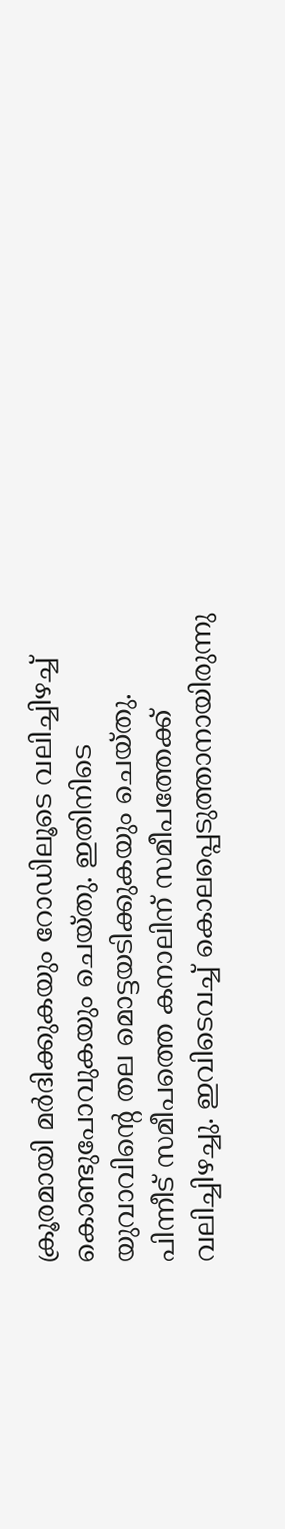ക്രൂരമായി മർദിക്കുകയും റോഡിലൂടെ വലിച്ചിഴച്ച് കൊണ്ടുപോവുകയും ചെയ്തു. ഇതിനിടെ യുവാവിന്റെ തല മൊട്ടയടിക്കുകയും ചെയ്തു. പിന്നീട് സമീപത്തെ കനാലിന് സമീപത്തേക്ക് വലിച്ചിഴച്ചു. ഇവിടെവച്ച് കൊലപ്പെടുത്താനായിരുന്നു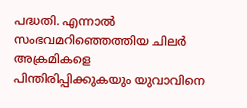പദ്ധതി. എന്നാൽ സംഭവമറിഞ്ഞെത്തിയ ചിലർ അക്രമികളെ പിന്തിരിപ്പിക്കുകയും യുവാവിനെ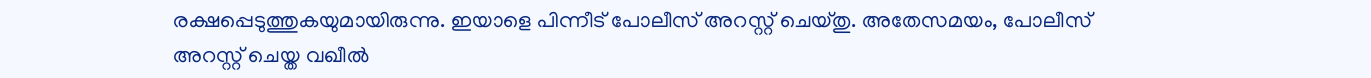രക്ഷപ്പെടുത്തുകയുമായിരുന്നു. ഇയാളെ പിന്നീട് പോലീസ് അറസ്റ്റ് ചെയ്തു. അതേസമയം, പോലീസ് അറസ്റ്റ് ചെയ്ത വഖീൽ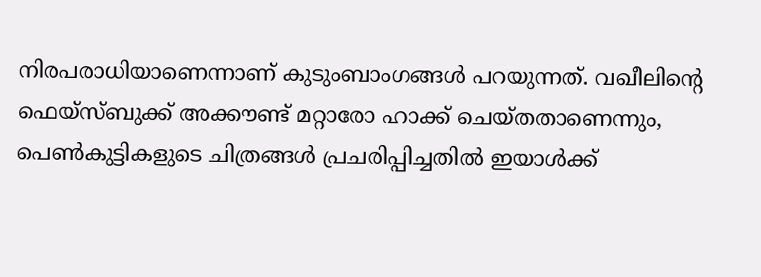നിരപരാധിയാണെന്നാണ് കുടുംബാംഗങ്ങൾ പറയുന്നത്. വഖീലിന്റെ ഫെയ്സ്ബുക്ക് അക്കൗണ്ട് മറ്റാരോ ഹാക്ക് ചെയ്തതാണെന്നും, പെൺകുട്ടികളുടെ ചിത്രങ്ങൾ പ്രചരിപ്പിച്ചതിൽ ഇയാൾക്ക്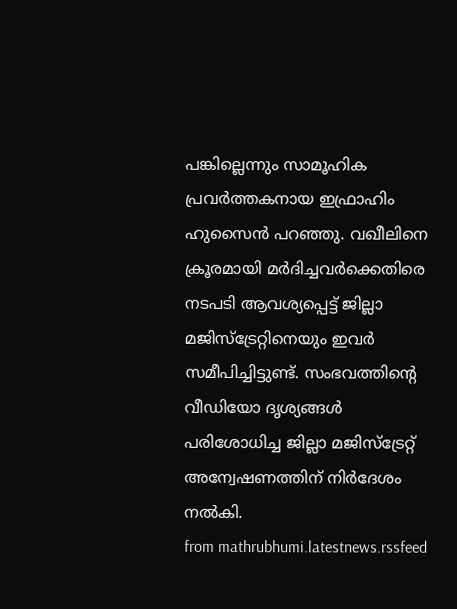പങ്കില്ലെന്നും സാമൂഹിക പ്രവർത്തകനായ ഇഫ്രാഹിം ഹുസൈൻ പറഞ്ഞു. വഖീലിനെ ക്രൂരമായി മർദിച്ചവർക്കെതിരെ നടപടി ആവശ്യപ്പെട്ട് ജില്ലാ മജിസ്ട്രേറ്റിനെയും ഇവർ സമീപിച്ചിട്ടുണ്ട്. സംഭവത്തിന്റെ വീഡിയോ ദൃശ്യങ്ങൾ പരിശോധിച്ച ജില്ലാ മജിസ്ട്രേറ്റ് അന്വേഷണത്തിന് നിർദേശം നൽകി.
from mathrubhumi.latestnews.rssfeed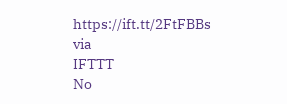https://ift.tt/2FtFBBs
via
IFTTT
No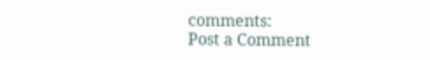comments:
Post a Comment